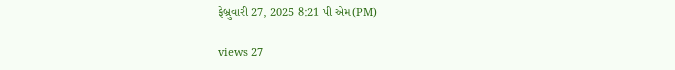ફેબ્રુવારી 27, 2025 8:21 પી એમ(PM)

views 27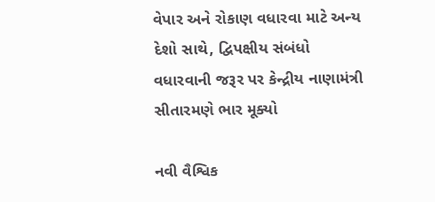વેપાર અને રોકાણ વધારવા માટે અન્ય દેશો સાથે, દ્વિપક્ષીય સંબંધો વધારવાની જરૂર પર કેન્દ્રીય નાણામંત્રી સીતારમણે ભાર મૂક્યો

નવી વૈશ્વિક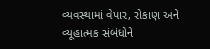વ્યવસ્થામાં વેપાર, રોકાણ અને વ્યૂહાત્મક સંબંધોને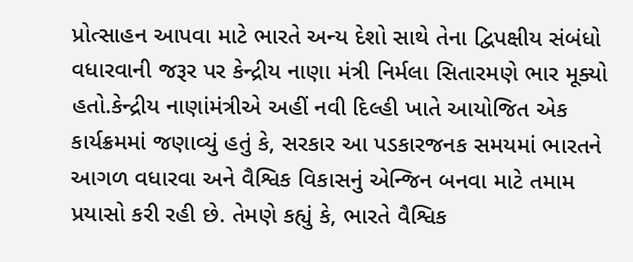પ્રોત્સાહન આપવા માટે ભારતે અન્ય દેશો સાથે તેના દ્વિપક્ષીય સંબંધો વધારવાની જરૂર પર કેન્દ્રીય નાણા મંત્રી નિર્મલા સિતારમણે ભાર મૂક્યો હતો.કેન્દ્રીય નાણાંમંત્રીએ અહીં નવી દિલ્હી ખાતે આયોજિત એક કાર્યક્રમમાં જણાવ્યું હતું કે, સરકાર આ પડકારજનક સમયમાં ભારતને આગળ વધારવા અને વૈશ્વિક વિકાસનું એન્જિન બનવા માટે તમામ પ્રયાસો કરી રહી છે. તેમણે કહ્યું કે, ભારતે વૈશ્વિક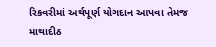રિકવરીમાં અર્થપૂર્ણ યોગદાન આપવા તેમજ માથાદીઠ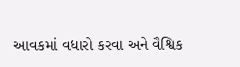આવકમાં વધારો કરવા અને વૈશ્વિક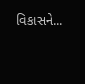વિકાસને...